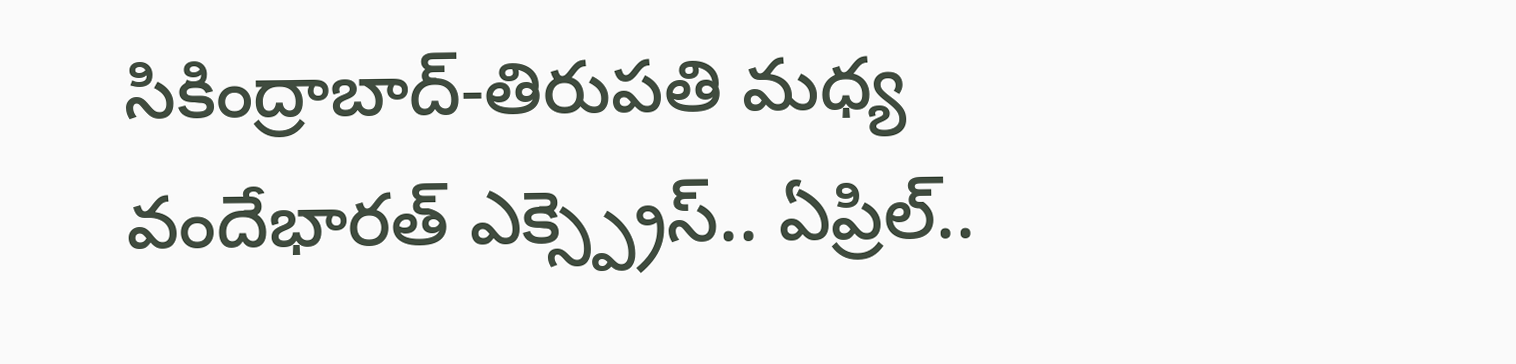సికింద్రాబాద్-తిరుపతి మధ్య వందేభారత్ ఎక్స్ప్రెస్.. ఏప్రిల్..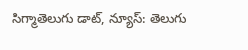సిగ్మాతెలుగు డాట్, న్యూస్: తెలుగు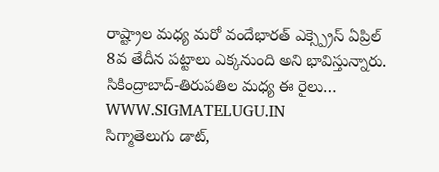రాష్ట్రాల మధ్య మరో వందేభారత్ ఎక్స్ప్రెస్ ఏప్రిల్ 8వ తేదీన పట్టాలు ఎక్కనుంది అని భావిస్తున్నారు. సికింద్రాబాద్-తిరుపతిల మధ్య ఈ రైలు…
WWW.SIGMATELUGU.IN
సిగ్మాతెలుగు డాట్,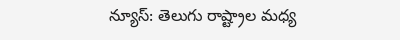న్యూస్: తెలుగు రాష్ట్రాల మధ్య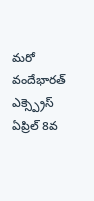మరో వందేభారత్ ఎక్స్ప్రెస్ ఏప్రిల్ 8వ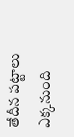తేదీన పట్టాలు ఎక్కనుంది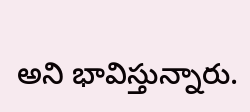అని భావిస్తున్నారు.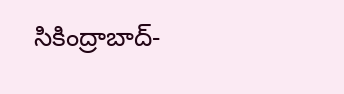సికింద్రాబాద్-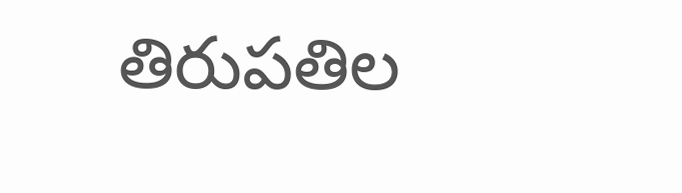తిరుపతిల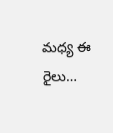మధ్య ఈ రైలు…